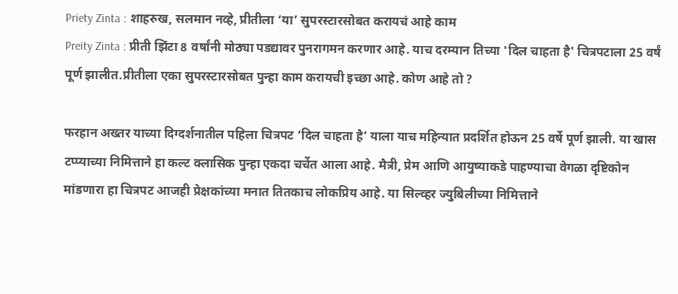Priety Zinta : शाहरुख, सलमान नव्हे, प्रीतीला ‘या’ सुपरस्टारसोबत करायचं आहे काम
Preity Zinta : प्रीती झिंटा 8 वर्षांनी मोठ्या पडद्यावर पुनरागमन करणार आहे. याच दरम्यान तिच्या 'दिल चाहता है' चित्रपटाला 25 वर्षं पूर्ण झालीत.प्रीतीला एका सुपरस्टारसोबत पुन्हा काम करायची इच्छा आहे. कोण आहे तो ?

फरहान अख्तर याच्या दिग्दर्शनातील पहिला चित्रपट ‘दिल चाहता है’ याला याच महिन्यात प्रदर्शित होऊन 25 वर्षे पूर्ण झाली. या खास टप्प्याच्या निमित्ताने हा कल्ट क्लासिक पुन्हा एकदा चर्चेत आला आहे. मैत्री, प्रेम आणि आयुष्याकडे पाहण्याचा वेगळा दृष्टिकोन मांडणारा हा चित्रपट आजही प्रेक्षकांच्या मनात तितकाच लोकप्रिय आहे. या सिल्व्हर ज्युबिलीच्या निमित्ताने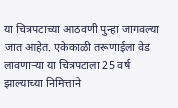या चित्रपटाच्या आठवणी पुन्हा जागवल्या जात आहेत. एकेकाळी तरूणाईला वेड लावणाऱ्या या चित्रपटाला 25 वर्ष झाल्याच्या निमित्ताने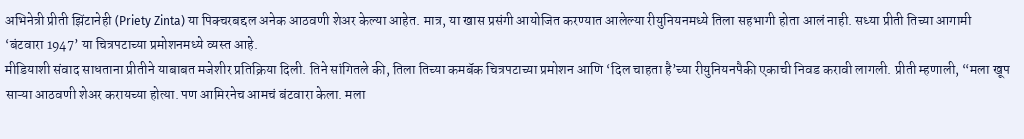अभिनेत्री प्रीती झिंटानेही (Priety Zinta) या पिक्चरबद्दल अनेक आठवणी शेअर केल्या आहेत. मात्र, या खास प्रसंगी आयोजित करण्यात आलेल्या रीयुनियनमध्ये तिला सहभागी होता आलं नाही. सध्या प्रीती तिच्या आगामी ‘बंटवारा 1947’ या चित्रपटाच्या प्रमोशनमध्ये व्यस्त आहे.
मीडियाशी संवाद साधताना प्रीतीने याबाबत मजेशीर प्रतिक्रिया दिली. तिने सांगितले की, तिला तिच्या कमबॅक चित्रपटाच्या प्रमोशन आणि ‘दिल चाहता है’च्या रीयुनियनपैकी एकाची निवड करावी लागली. प्रीती म्हणाली, “मला खूप साऱ्या आठवणी शेअर करायच्या होत्या. पण आमिरनेच आमचं बंटवारा केला. मला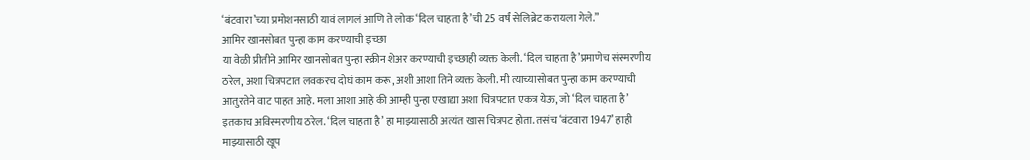‘बंटवारा’च्या प्रमोशनसाठी यावं लागलं आणि ते लोक ‘दिल चाहता है’ची 25 वर्षं सेलिब्रेट करायला गेले.”
आमिर खानसोबत पुन्हा काम करण्याची इच्छा
या वेळी प्रीतीने आमिर खानसोबत पुन्हा स्क्रीन शेअर करण्याची इच्छाही व्यक्त केली. ‘दिल चाहता है’प्रमाणेच संस्मरणीय ठरेल, अशा चित्रपटात लवकरच दोघं काम करू, अशी आशा तिने व्यक्त केली. मी त्याच्यासोबत पुन्हा काम करण्याची आतुरतेने वाट पाहत आहे. मला आशा आहे की आम्ही पुन्हा एखाद्या अशा चित्रपटात एकत्र येऊ, जो ‘दिल चाहता है’ इतकाच अविस्मरणीय ठरेल. ‘दिल चाहता है’ हा माझ्यासाठी अत्यंत खास चित्रपट होता. तसंच ‘बंटवारा 1947’ हाही माझ्यासाठी खूप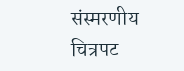संस्मरणीय चित्रपट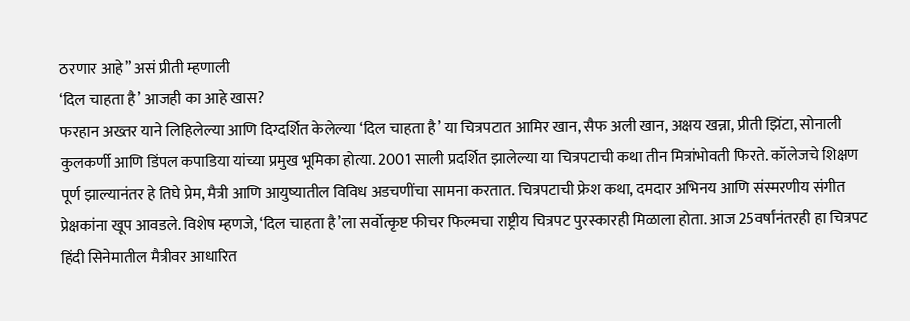ठरणार आहे” असं प्रीती म्हणाली
‘दिल चाहता है’ आजही का आहे खास?
फरहान अख्तर याने लिहिलेल्या आणि दिग्दर्शित केलेल्या ‘दिल चाहता है’ या चित्रपटात आमिर खान, सैफ अली खान, अक्षय खन्ना, प्रीती झिंटा, सोनाली कुलकर्णी आणि डिंपल कपाडिया यांच्या प्रमुख भूमिका होत्या. 2001 साली प्रदर्शित झालेल्या या चित्रपटाची कथा तीन मित्रांभोवती फिरते. कॉलेजचे शिक्षण पूर्ण झाल्यानंतर हे तिघे प्रेम, मैत्री आणि आयुष्यातील विविध अडचणींचा सामना करतात. चित्रपटाची फ्रेश कथा, दमदार अभिनय आणि संस्मरणीय संगीत प्रेक्षकांना खूप आवडले. विशेष म्हणजे, ‘दिल चाहता है’ला सर्वोत्कृष्ट फीचर फिल्मचा राष्ट्रीय चित्रपट पुरस्कारही मिळाला होता. आज 25वर्षांनंतरही हा चित्रपट हिंदी सिनेमातील मैत्रीवर आधारित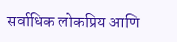सर्वाधिक लोकप्रिय आणि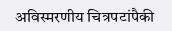अविस्मरणीय चित्रपटांपैकी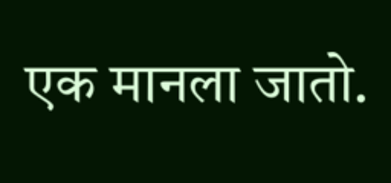एक मानला जातो.